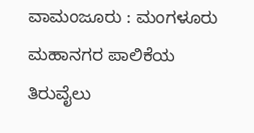ವಾಮಂಜೂರು : ಮಂಗಳೂರು ಮಹಾನಗರ ಪಾಲಿಕೆಯ ತಿರುವೈಲು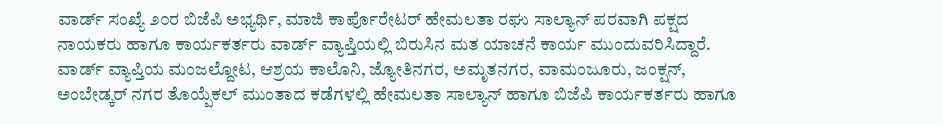ವಾರ್ಡ್ ಸಂಖ್ಯೆ ೨೦ರ ಬಿಜೆಪಿ ಅಭ್ಯರ್ಥಿ, ಮಾಜಿ ಕಾರ್ಪೊರೇಟರ್ ಹೇಮಲತಾ ರಘು ಸಾಲ್ಯಾನ್ ಪರವಾಗಿ ಪಕ್ಷದ ನಾಯಕರು ಹಾಗೂ ಕಾರ್ಯಕರ್ತರು ವಾರ್ಡ್ ವ್ಯಾಪ್ತಿಯಲ್ಲಿ ಬಿರುಸಿನ ಮತ ಯಾಚನೆ ಕಾರ್ಯ ಮುಂದುವರಿಸಿದ್ದಾರೆ.
ವಾರ್ಡ್ ವ್ಯಾಪ್ತಿಯ ಮಂಜಲ್ದೋಟ, ಆಶ್ರಯ ಕಾಲೊನಿ, ಜ್ಯೋತಿನಗರ, ಅಮೃತನಗರ, ವಾಮಂಜೂರು, ಜಂಕ್ಷನ್, ಅಂಬೇಡ್ಕರ್ ನಗರ ತೊಯ್ಪೆಕಲ್ ಮುಂತಾದ ಕಡೆಗಳಲ್ಲಿ ಹೇಮಲತಾ ಸಾಲ್ಯಾನ್ ಹಾಗೂ ಬಿಜೆಪಿ ಕಾರ್ಯಕರ್ತರು ಹಾಗೂ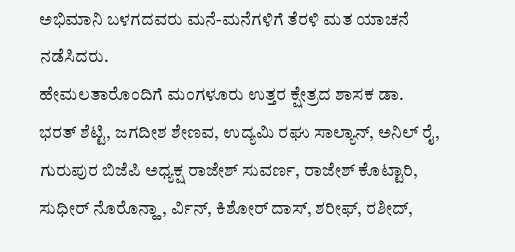ಅಭಿಮಾನಿ ಬಳಗದವರು ಮನೆ-ಮನೆಗಳಿಗೆ ತೆರಳಿ ಮತ ಯಾಚನೆ ನಡೆಸಿದರು.
ಹೇಮಲತಾರೊಂದಿಗೆ ಮಂಗಳೂರು ಉತ್ತರ ಕ್ಷೇತ್ರದ ಶಾಸಕ ಡಾ. ಭರತ್ ಶೆಟ್ಟಿ, ಜಗದೀಶ ಶೇಣವ, ಉದ್ಯಮಿ ರಘು ಸಾಲ್ಯಾನ್, ಅನಿಲ್ ರೈ, ಗುರುಪುರ ಬಿಜೆಪಿ ಅಧ್ಯಕ್ಷ ರಾಜೇಶ್ ಸುವರ್ಣ, ರಾಜೇಶ್ ಕೊಟ್ಟಾರಿ, ಸುಧೀರ್ ನೊರೊನ್ಹಾ, ರ್ವಿನ್, ಕಿಶೋರ್ ದಾಸ್, ಶರೀಫ್, ರಶೀದ್,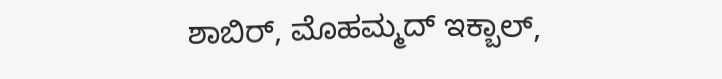ಶಾಬಿರ್, ಮೊಹಮ್ಮದ್ ಇಕ್ಬಾಲ್,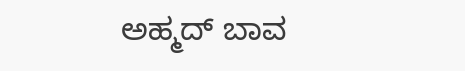ಅಹ್ಮದ್ ಬಾವ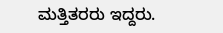ಮತ್ತಿತರರು ಇದ್ದರು.